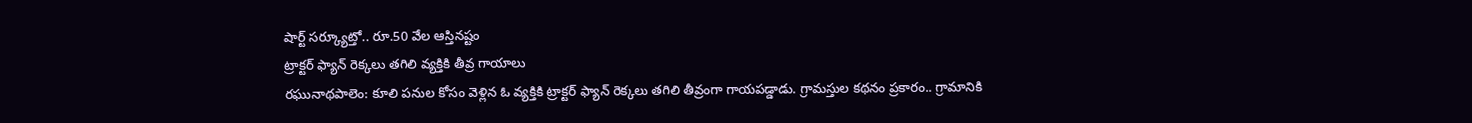షార్ట్ సర్క్యూట్తో.. రూ.50 వేల ఆస్తినష్టం
ట్రాక్టర్ ఫ్యాన్ రెక్కలు తగిలి వ్యక్తికి తీవ్ర గాయాలు
రఘునాథపాలెం: కూలి పనుల కోసం వెళ్లిన ఓ వ్యక్తికి ట్రాక్టర్ ఫ్యాన్ రెక్కలు తగిలి తీవ్రంగా గాయపడ్డాడు. గ్రామస్తుల కథనం ప్రకారం.. గ్రామానికి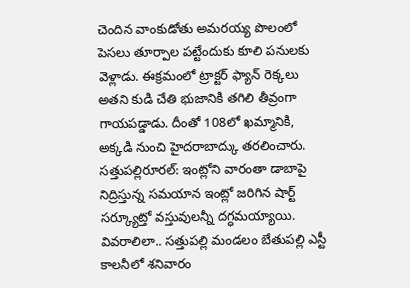చెందిన వాంకుడోతు అమరయ్య పొలంలో పెసలు తూర్పాల పట్టేందుకు కూలి పనులకు వెళ్లాడు. ఈక్రమంలో ట్రాక్టర్ ఫ్యాన్ రెక్కలు అతని కుడి చేతి భుజానికి తగిలి తీవ్రంగా గాయపడ్డాడు. దీంతో 108లో ఖమ్మానికి, అక్కడి నుంచి హైదరాబాద్కు తరలించారు.
సత్తుపల్లిరూరల్: ఇంట్లోని వారంతా డాబాపై నిద్రిస్తున్న సమయాన ఇంట్లో జరిగిన షార్ట్ సర్క్యూట్తో వస్తువులన్నీ దగ్ధమయ్యాయి. వివరాలిలా.. సత్తుపల్లి మండలం బేతుపల్లి ఎస్టీ కాలనీలో శనివారం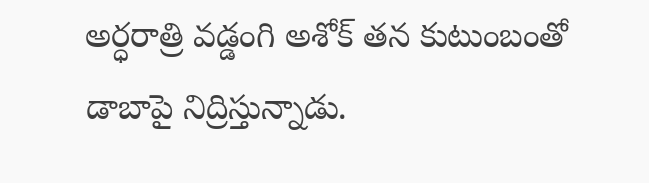అర్ధరాత్రి వడ్డంగి అశోక్ తన కుటుంబంతో డాబాపై నిద్రిస్తున్నాడు.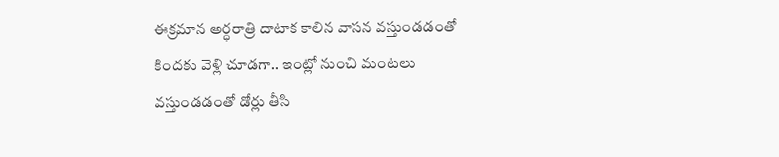ఈక్రమాన అర్ధరాత్రి దాటాక కాలిన వాసన వస్తుండడంతో కిందకు వెళ్లి చూడగా.. ఇంట్లో నుంచి మంటలు వస్తుండడంతో డోర్లు తీసి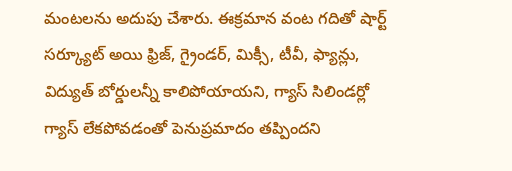మంటలను అదుపు చేశారు. ఈక్రమాన వంట గదితో షార్ట్ సర్క్యూట్ అయి ఫ్రిజ్, గ్రైండర్, మిక్సీ, టీవీ, ఫ్యాన్లు, విద్యుత్ బోర్డులన్నీ కాలిపోయాయని, గ్యాస్ సిలిండర్లో గ్యాస్ లేకపోవడంతో పెనుప్రమాదం తప్పిందని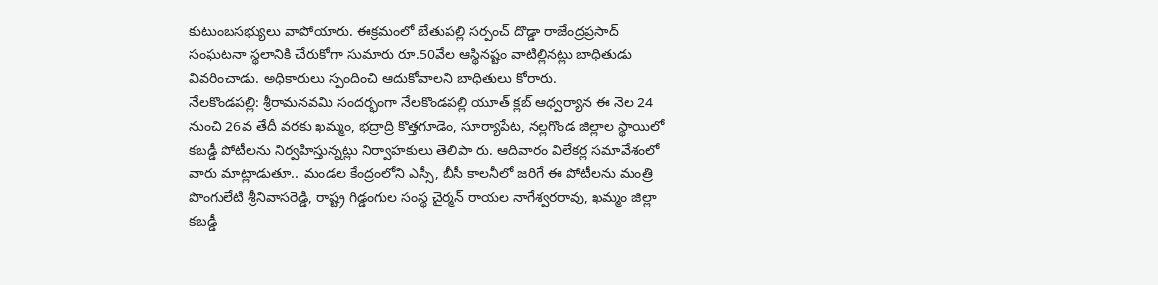కుటుంబసభ్యులు వాపోయారు. ఈక్రమంలో బేతుపల్లి సర్పంచ్ దొడ్డా రాజేంద్రప్రసాద్ సంఘటనా స్థలానికి చేరుకోగా సుమారు రూ.50వేల ఆస్థినష్టం వాటిల్లినట్లు బాధితుడు వివరించాడు. అధికారులు స్పందించి ఆదుకోవాలని బాధితులు కోరారు.
నేలకొండపల్లి: శ్రీరామనవమి సందర్భంగా నేలకొండపల్లి యూత్ క్లబ్ ఆధ్వర్యాన ఈ నెల 24 నుంచి 26వ తేదీ వరకు ఖమ్మం, భద్రాద్రి కొత్తగూడెం, సూర్యాపేట, నల్లగొండ జిల్లాల స్థాయిలో కబడ్డీ పోటీలను నిర్వహిస్తున్నట్లు నిర్వాహకులు తెలిపా రు. ఆదివారం విలేకర్ల సమావేశంలో వారు మాట్లాడుతూ.. మండల కేంద్రంలోని ఎస్సీ, బీసీ కాలనీలో జరిగే ఈ పోటీలను మంత్రి పొంగులేటి శ్రీనివాసరెడ్డి, రాష్ట్ర గిడ్డంగుల సంస్థ చైర్మన్ రాయల నాగేశ్వరరావు, ఖమ్మం జిల్లా కబడ్డీ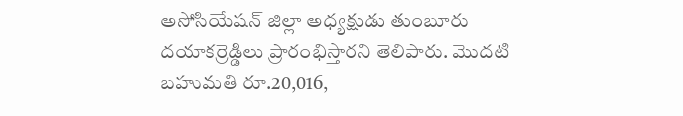అసోసియేషన్ జిల్లా అధ్యక్షుడు తుంబూరు దయాకర్రెడ్డిలు ప్రారంభిస్తారని తెలిపారు. మొదటి బహుమతి రూ.20,016,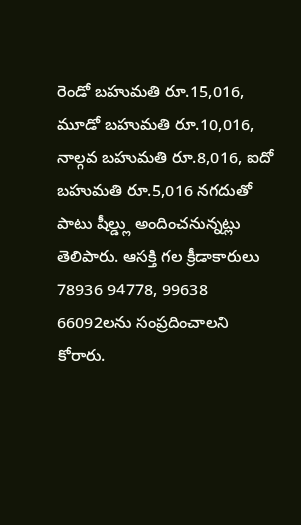రెండో బహుమతి రూ.15,016, మూడో బహుమతి రూ.10,016, నాల్గవ బహుమతి రూ.8,016, ఐదో బహుమతి రూ.5,016 నగదుతో పాటు షీల్డ్లు అందించనున్నట్లు తెలిపారు. ఆసక్తి గల క్రీడాకారులు 78936 94778, 99638 66092లను సంప్రదించాలని కోరారు.